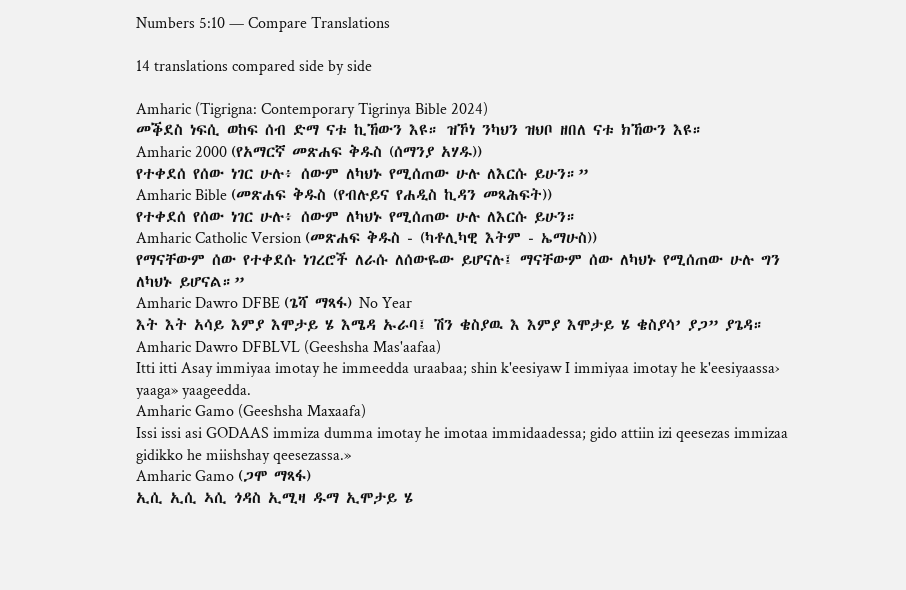Numbers 5:10 — Compare Translations

14 translations compared side by side

Amharic (Tigrigna: Contemporary Tigrinya Bible 2024)
መቕደስ ነፍሲ ወከፍ ሰብ ድማ ናቱ ኪኸውን እዩ። ዝኾነ ንካህን ዝህቦ ዘበለ ናቱ ክኸውን እዩ።
Amharic 2000 (የአማርኛ መጽሐፍ ቅዱስ (ሰማንያ አሃዱ))
የተቀደሰ የሰው ነገር ሁሉ፥ ሰውም ለካህኑ የሚሰጠው ሁሉ ለእርሱ ይሁን።”
Amharic Bible (መጽሐፍ ቅዱስ (የብሉይና የሐዲስ ኪዳን መጻሕፍት))
የተቀደሰ የሰው ነገር ሁሉ፥ ሰውም ለካህኑ የሚሰጠው ሁሉ ለእርሱ ይሁን።
Amharic Catholic Version (መጽሐፍ ቅዱስ - (ካቶሊካዊ እትም - ኤማሁስ))
የማናቸውም ሰው የተቀደሱ ነገረሮች ለራሱ ለሰውዬው ይሆናሉ፤ ማናቸውም ሰው ለካህኑ የሚሰጠው ሁሉ ግን ለካህኑ ይሆናል።”
Amharic Dawro DFBE (ጌሻ ማጻፋ) No Year
እት እት አሳይ እምያ እሞታይ ሄ እሜዳ ኡራባ፤ ሽን ቄስያዉ እ እምያ እሞታይ ሄ ቄስያሳ’ ያጋ” ያጌዳ።
Amharic Dawro DFBLVL (Geeshsha Mas'aafaa)
Itti itti Asay immiyaa imotay he immeedda uraabaa; shin k'eesiyaw I immiyaa imotay he k'eesiyaassa› yaaga» yaageedda.
Amharic Gamo (Geeshsha Maxaafa)
Issi issi asi GODAAS immiza dumma imotay he imotaa immidaadessa; gido attiin izi qeesezas immizaa gidikko he miishshay qeesezassa.»
Amharic Gamo (ጋሞ ማጻፋ)
ኢሲ ኢሲ ኣሲ ጎዳስ ኢሚዛ ዱማ ኢሞታይ ሄ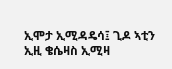ኢሞታ ኢሚዳዴሳ፤ ጊዶ ኣቲን ኢዚ ቄሴዛስ ኢሚዛ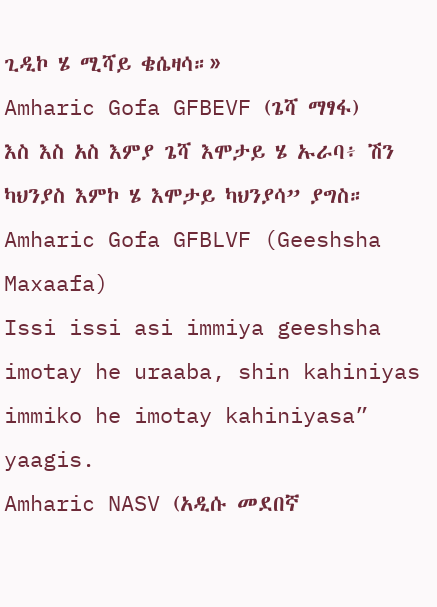ጊዲኮ ሄ ሚሻይ ቄሴዛሳ።»
Amharic Gofa GFBEVF (ጌሻ ማፃፋ)
እስ እስ አስ እምያ ጌሻ እሞታይ ሄ ኡራባ፥ ሽን ካህንያስ እምኮ ሄ እሞታይ ካህንያሳ” ያግስ።
Amharic Gofa GFBLVF (Geeshsha Maxaafa)
Issi issi asi immiya geeshsha imotay he uraaba, shin kahiniyas immiko he imotay kahiniyasa” yaagis.
Amharic NASV (አዲሱ መደበኛ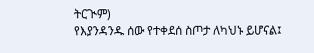ትርጒም)
የእያንዳንዱ ሰው የተቀደሰ ስጦታ ለካህኑ ይሆናል፤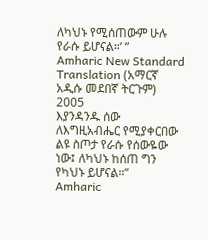ለካህኑ የሚሰጠውም ሁሉ የራሱ ይሆናል።’ ”
Amharic New Standard Translation (አማርኛ አዲሱ መደበኛ ትርጉም) 2005
እያንዳንዱ ሰው ለእግዚአብሔር የሚያቀርበው ልዩ ስጦታ የራሱ የሰውዬው ነው፤ ለካህኑ ከሰጠ ግን የካህኑ ይሆናል።”
Amharic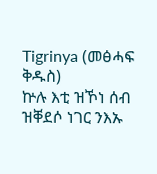Tigrinya (መፅሓፍ ቅዱስ)
ኵሉ እቲ ዝኾነ ሰብ ዝቐደሶ ነገር ንእኡ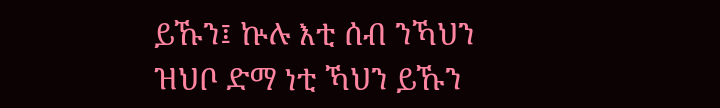ይኹን፤ ኵሉ እቲ ሰብ ንኻህን ዝህቦ ድማ ነቲ ኻህን ይኹን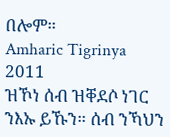በሎም።
Amharic Tigrinya 2011
ዝኾነ ሰብ ዝቐደሶ ነገር ንእኡ ይኹን። ሰብ ንኻህን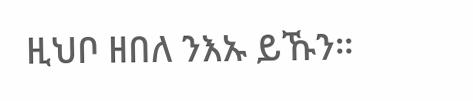ዚህቦ ዘበለ ንእኡ ይኹን።